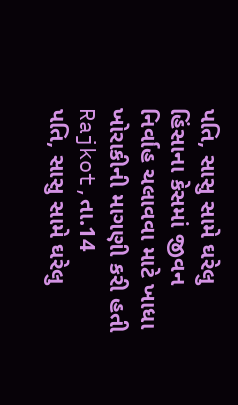પતિ, સાસુ સામે ઘરેલુ હિંસાના કેસમાં જીવન નિર્વાહ ચલાવવા માટે ખાધા ખોરાકીની માગણી કરી હતી
Rajkot,તા.14
પતિ, સાસુ સામે ઘરેલુ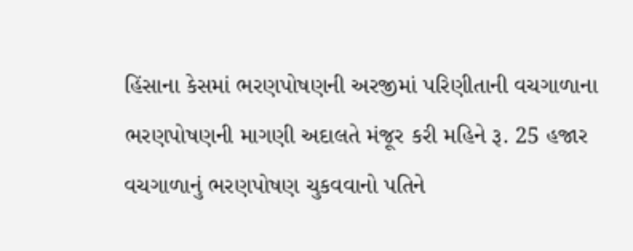હિંસાના કેસમાં ભરણપોષણની અરજીમાં પરિણીતાની વચગાળાના ભરણપોષણની માગણી અદાલતે મંજૂર કરી મહિને રૂ. 25 હજાર વચગાળાનું ભરણપોષણ ચુકવવાનો પતિને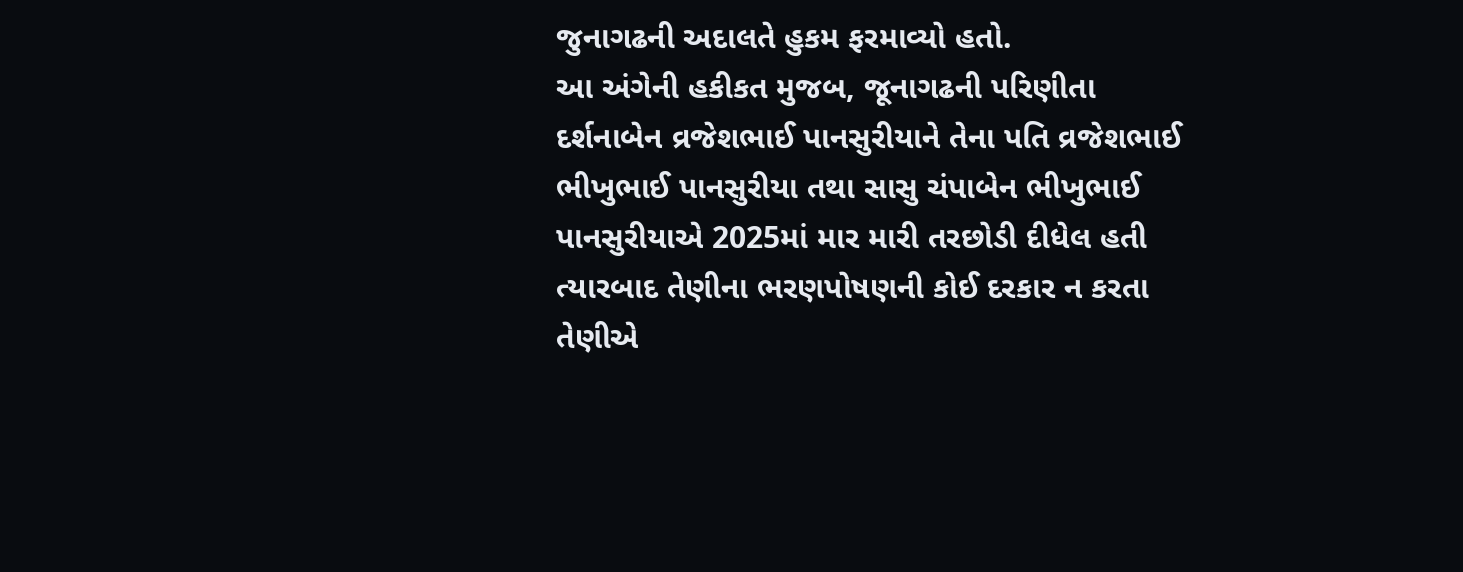જુનાગઢની અદાલતે હુકમ ફરમાવ્યો હતો.
આ અંગેની હકીકત મુજબ, જૂનાગઢની પરિણીતા દર્શનાબેન વ્રજેશભાઈ પાનસુરીયાને તેના પતિ વ્રજેશભાઈ ભીખુભાઈ પાનસુરીયા તથા સાસુ ચંપાબેન ભીખુભાઈ પાનસુરીયાએ 2025માં માર મારી તરછોડી દીધેલ હતી ત્યારબાદ તેણીના ભરણપોષણની કોઈ દરકાર ન કરતા તેણીએ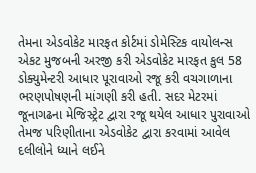તેમના એડવોકેટ મારફત કોર્ટમાં ડોમેસ્ટિક વાયોલન્સ એકટ મુજબની અરજી કરી એડવોકેટ મારફત કુલ 58 ડોક્યુમેન્ટરી આધાર પૂરાવાઓ રજૂ કરી વચગાળાના ભરણપોષણની માંગણી કરી હતી. સદર મેટરમાં જૂનાગઢના મેજિસ્ટ્રેટ દ્વારા રજૂ થયેલ આધાર પુરાવાઓ તેમજ પરિણીતાના એડવોકેટ દ્વારા કરવામાં આવેલ દલીલોને ધ્યાને લઈને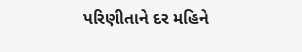પરિણીતાને દર મહિને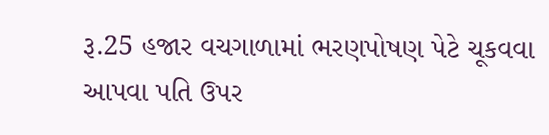રૂ.25 હજાર વચગાળામાં ભરણપોષણ પેટે ચૂકવવા આપવા પતિ ઉપર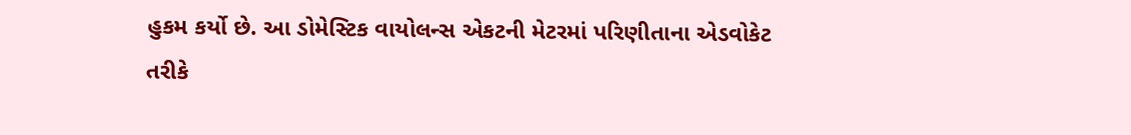હુકમ કર્યો છે. આ ડોમેસ્ટિક વાયોલન્સ એકટની મેટરમાં પરિણીતાના એડવોકેટ તરીકે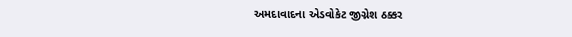અમદાવાદના એડવોકેટ જીગ્નેશ ઠક્કર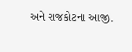અને રાજકોટના આજી.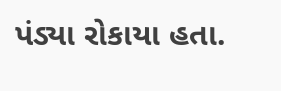પંડ્યા રોકાયા હતા.